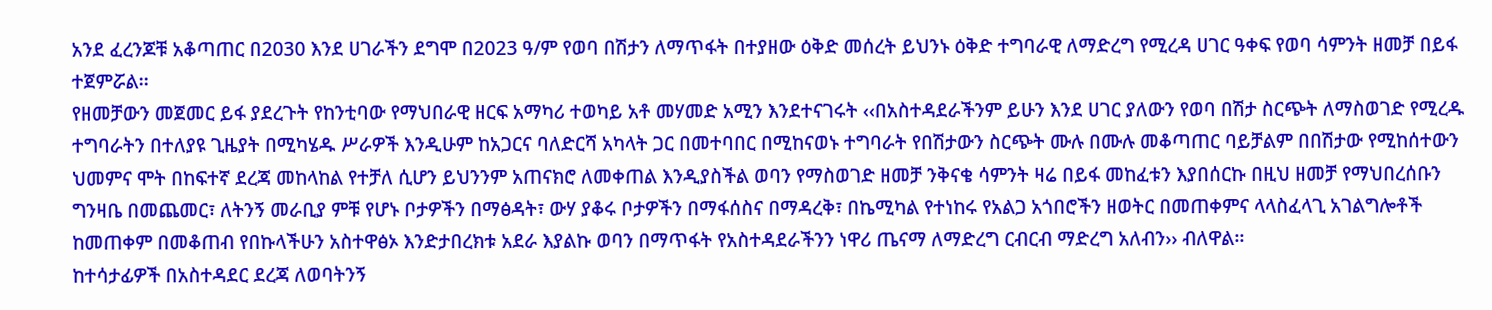አንደ ፈረንጆቹ አቆጣጠር በ2030 እንደ ሀገራችን ደግሞ በ2023 ዓ/ም የወባ በሽታን ለማጥፋት በተያዘው ዕቅድ መሰረት ይህንኑ ዕቅድ ተግባራዊ ለማድረግ የሚረዳ ሀገር ዓቀፍ የወባ ሳምንት ዘመቻ በይፋ ተጀምሯል፡፡
የዘመቻውን መጀመር ይፋ ያደረጉት የከንቲባው የማህበራዊ ዘርፍ አማካሪ ተወካይ አቶ መሃመድ አሚን እንደተናገሩት ‹‹በአስተዳደራችንም ይሁን እንደ ሀገር ያለውን የወባ በሽታ ስርጭት ለማስወገድ የሚረዱ ተግባራትን በተለያዩ ጊዜያት በሚካሄዱ ሥራዎች እንዲሁም ከአጋርና ባለድርሻ አካላት ጋር በመተባበር በሚከናወኑ ተግባራት የበሽታውን ስርጭት ሙሉ በሙሉ መቆጣጠር ባይቻልም በበሽታው የሚከሰተውን ህመምና ሞት በከፍተኛ ደረጃ መከላከል የተቻለ ሲሆን ይህንንም አጠናክሮ ለመቀጠል እንዲያስችል ወባን የማስወገድ ዘመቻ ንቅናቄ ሳምንት ዛሬ በይፋ መከፈቱን እያበሰርኩ በዚህ ዘመቻ የማህበረሰቡን ግንዛቤ በመጨመር፣ ለትንኝ መራቢያ ምቹ የሆኑ ቦታዎችን በማፅዳት፣ ውሃ ያቆሩ ቦታዎችን በማፋሰስና በማዳረቅ፣ በኬሚካል የተነከሩ የአልጋ አጎበሮችን ዘወትር በመጠቀምና ላላስፈላጊ አገልግሎቶች ከመጠቀም በመቆጠብ የበኩላችሁን አስተዋፅኦ እንድታበረክቱ አደራ እያልኩ ወባን በማጥፋት የአስተዳደራችንን ነዋሪ ጤናማ ለማድረግ ርብርብ ማድረግ አለብን›› ብለዋል፡፡
ከተሳታፊዎች በአስተዳደር ደረጃ ለወባትንኝ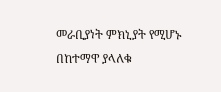መራቢያነት ምክኒያት የሚሆኑ በከተማዋ ያላለቁ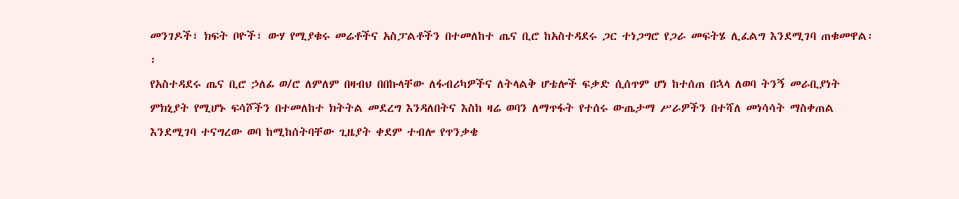መንገዶች፣ ክፍት ቦዮች፣ ውሃ የሚያቁሩ መሬቶችና አስፓልቶችን በተመለከተ ጤና ቢሮ ከአስተዳደሩ ጋር ተነጋግሮ የጋራ መፍትሄ ሊፈልግ እንደሚገባ ጠቁመዋል፡፡
የአስተዳደሩ ጤና ቢሮ ኃለፊ ወ/ሮ ለምለም በዛብህ በበኩላቸው ለፋብሪካዎችና ለትላልቅ ሆቴሎች ፍቃድ ሲሰጥም ሆነ ከተሰጠ በኋላ ለወባ ትንኝ መራቢያነት ምክኒያት የሚሆኑ ፍሳሾችን በተመለከተ ክትትል መደረግ እንዳለበትና እስከ ዛሬ ወባን ለማጥፋት የተሰሩ ውጤታማ ሥራዎችን በተሻለ መነሳሳት ማስቀጠል እንደሚገባ ተናግረው ወባ ከሚከሰትባቸው ጊዜያት ቀደም ተብሎ የጥንቃቄ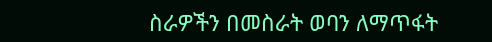ስራዎችን በመስራት ወባን ለማጥፋት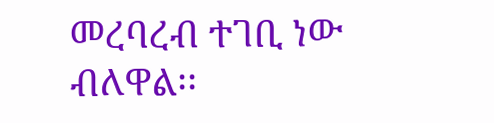መረባረብ ተገቢ ነው ብለዋል፡፡